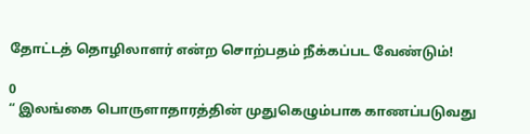தோட்டத் தொழிலாளர் என்ற சொற்பதம் நீக்கப்பட வேண்டும்!

0
“ இலங்கை பொருளாதாரத்தின் முதுகெழும்பாக காணப்படுவது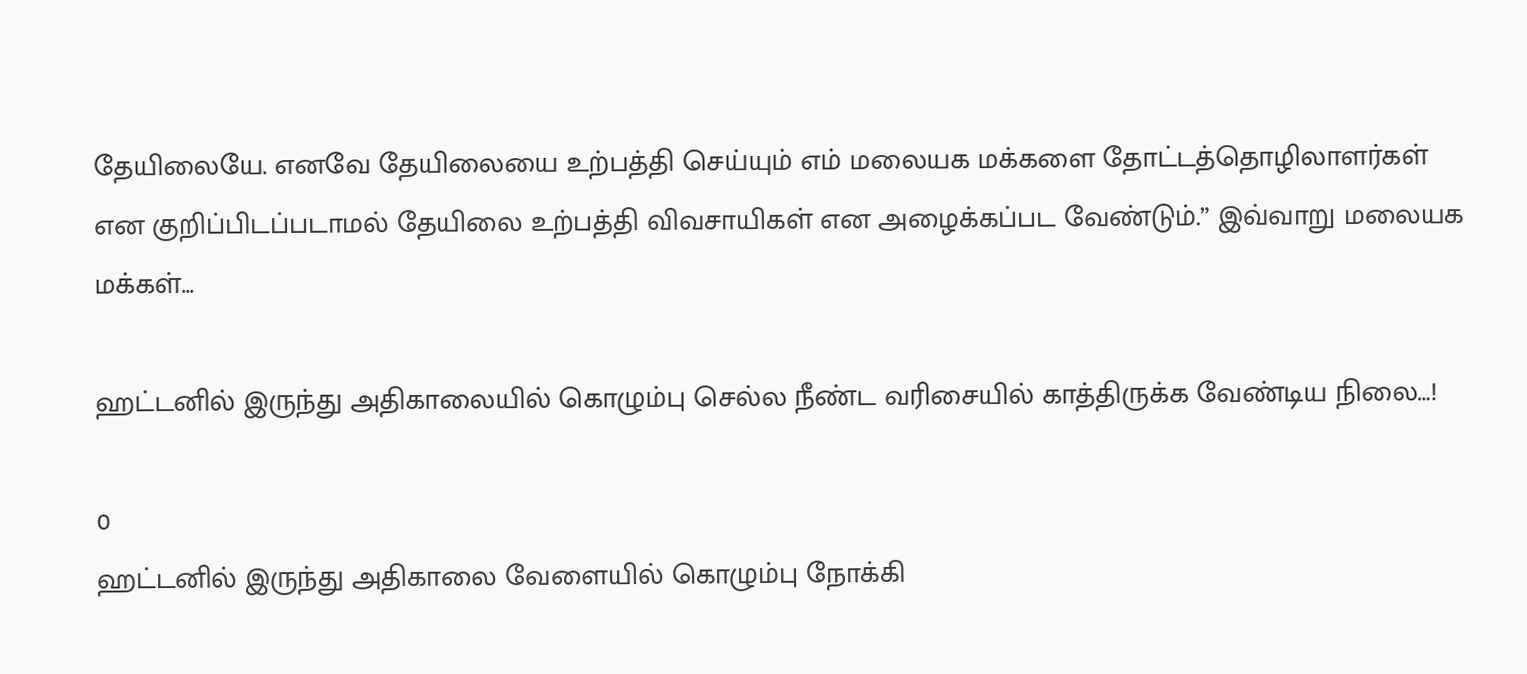தேயிலையே. எனவே தேயிலையை உற்பத்தி செய்யும் எம் மலையக மக்களை தோட்டத்தொழிலாளர்கள் என குறிப்பிடப்படாமல் தேயிலை உற்பத்தி விவசாயிகள் என அழைக்கப்பட வேண்டும்.” இவ்வாறு மலையக மக்கள்...

ஹட்டனில் இருந்து அதிகாலையில் கொழும்பு செல்ல நீண்ட வரிசையில் காத்திருக்க வேண்டிய நிலை…!

0
ஹட்டனில் இருந்து அதிகாலை வேளையில் கொழும்பு நோக்கி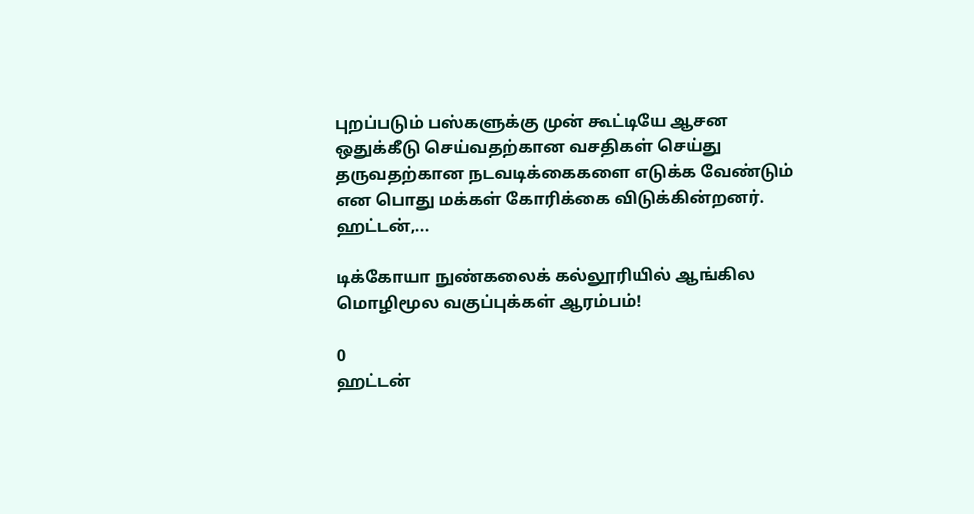புறப்படும் பஸ்களுக்கு முன் கூட்டியே ஆசன ஒதுக்கீடு செய்வதற்கான வசதிகள் செய்து தருவதற்கான நடவடிக்கைகளை எடுக்க வேண்டும் என பொது மக்கள் கோரிக்கை விடுக்கின்றனர். ஹட்டன்,...

டிக்கோயா நுண்கலைக் கல்லூரியில் ஆங்கில மொழிமூல வகுப்புக்கள் ஆரம்பம்!

0
ஹட்டன்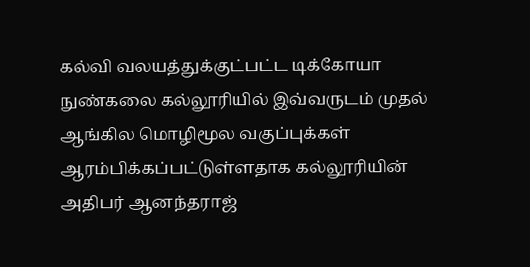கல்வி வலயத்துக்குட்பட்ட டிக்கோயா நுண்கலை கல்லூரியில் இவ்வருடம் முதல் ஆங்கில மொழிமூல வகுப்புக்கள் ஆரம்பிக்கப்பட்டுள்ளதாக கல்லூரியின் அதிபர் ஆனந்தராஜ்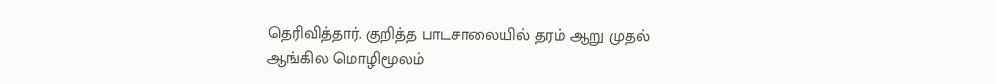தெரிவித்தார். குறித்த பாடசாலையில் தரம் ஆறு முதல் ஆங்கில மொழிமூலம்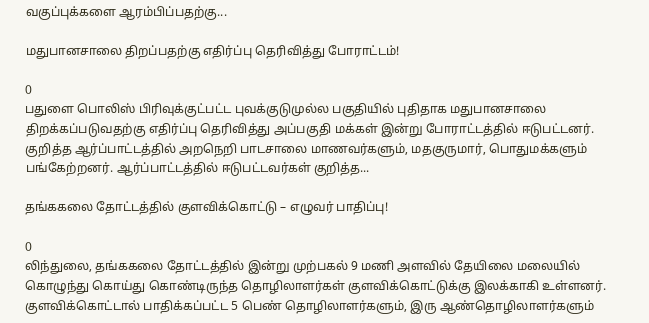வகுப்புக்களை ஆரம்பிப்பதற்கு...

மதுபானசாலை திறப்பதற்கு எதிர்ப்பு தெரிவித்து போராட்டம்!

0
பதுளை பொலிஸ் பிரிவுக்குட்பட்ட புவக்குடுமுல்ல பகுதியில் புதிதாக மதுபானசாலை திறக்கப்படுவதற்கு எதிர்ப்பு தெரிவித்து அப்பகுதி மக்கள் இன்று போராட்டத்தில் ஈடுபட்டனர். குறித்த ஆர்ப்பாட்டத்தில் அறநெறி பாடசாலை மாணவர்களும், மதகுருமார், பொதுமக்களும் பங்கேற்றனர். ஆர்ப்பாட்டத்தில் ஈடுபட்டவர்கள் குறித்த...

தங்ககலை தோட்டத்தில் குளவிக்கொட்டு – எழுவர் பாதிப்பு!

0
லிந்துலை, தங்ககலை தோட்டத்தில் இன்று முற்பகல் 9 மணி அளவில் தேயிலை மலையில் கொழுந்து கொய்து கொண்டிருந்த தொழிலாளர்கள் குளவிக்கொட்டுக்கு இலக்காகி உள்ளனர். குளவிக்கொட்டால் பாதிக்கப்பட்ட 5 பெண் தொழிலாளர்களும், இரு ஆண்தொழிலாளர்களும்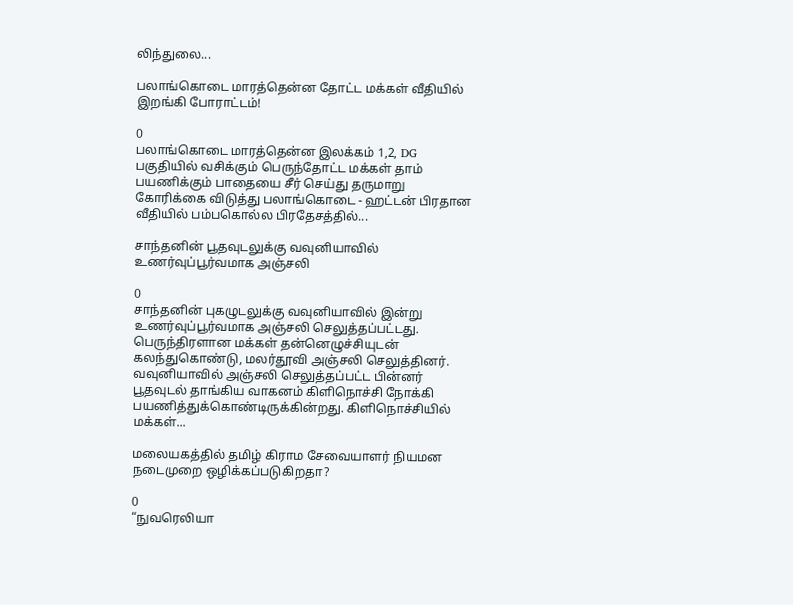லிந்துலை...

பலாங்கொடை மாரத்தென்ன தோட்ட மக்கள் வீதியில் இறங்கி போராட்டம்!

0
பலாங்கொடை மாரத்தென்ன இலக்கம் 1,2, DG பகுதியில் வசிக்கும் பெருந்தோட்ட மக்கள் தாம் பயணிக்கும் பாதையை சீர் செய்து தருமாறு கோரிக்கை விடுத்து பலாங்கொடை - ஹட்டன் பிரதான வீதியில் பம்பகொல்ல பிரதேசத்தில்...

சாந்தனின் பூதவுடலுக்கு வவுனியாவில் உணர்வுப்பூர்வமாக அஞ்சலி

0
சாந்தனின் புகழுடலுக்கு வவுனியாவில் இன்று உணர்வுப்பூர்வமாக அஞ்சலி செலுத்தப்பட்டது. பெருந்திரளான மக்கள் தன்னெழுச்சியுடன் கலந்துகொண்டு, மலர்தூவி அஞ்சலி செலுத்தினர். வவுனியாவில் அஞ்சலி செலுத்தப்பட்ட பின்னர் பூதவுடல் தாங்கிய வாகனம் கிளிநொச்சி நோக்கி பயணித்துக்கொண்டிருக்கின்றது. கிளிநொச்சியில் மக்கள்...

மலையகத்தில் தமிழ் கிராம சேவையாளர் நியமன நடைமுறை ஒழிக்கப்படுகிறதா?

0
“நுவரெலியா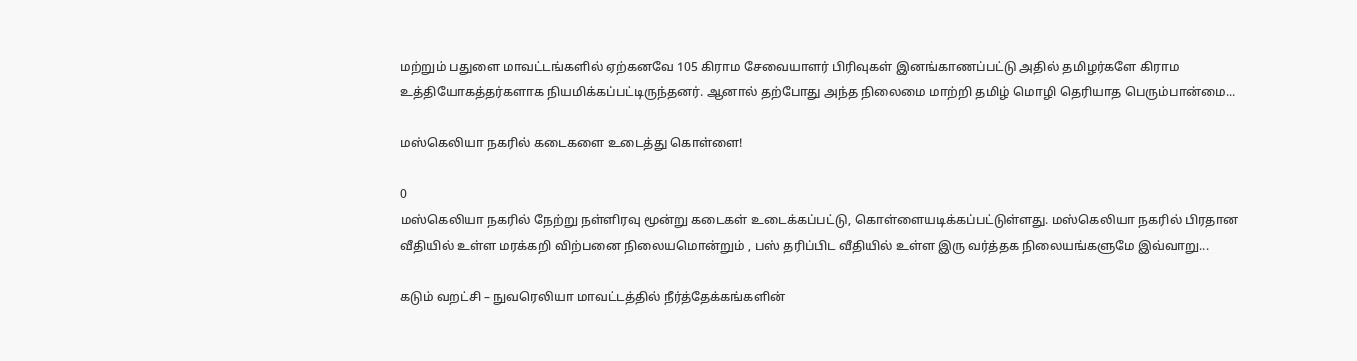மற்றும் பதுளை மாவட்டங்களில் ஏற்கனவே 105 கிராம சேவையாளர் பிரிவுகள் இனங்காணப்பட்டு அதில் தமிழர்களே கிராம உத்தியோகத்தர்களாக நியமிக்கப்பட்டிருந்தனர். ஆனால் தற்போது அந்த நிலைமை மாற்றி தமிழ் மொழி தெரியாத பெரும்பான்மை...

மஸ்கெலியா நகரில் கடைகளை உடைத்து கொள்ளை!

0
மஸ்கெலியா நகரில் நேற்று நள்ளிரவு மூன்று கடைகள் உடைக்கப்பட்டு, கொள்ளையடிக்கப்பட்டுள்ளது. மஸ்கெலியா நகரில் பிரதான வீதியில் உள்ள மரக்கறி விற்பனை நிலையமொன்றும் , பஸ் தரிப்பிட வீதியில் உள்ள இரு வர்த்தக நிலையங்களுமே இவ்வாறு...

கடும் வறட்சி – நுவரெலியா மாவட்டத்தில் நீர்த்தேக்கங்களின்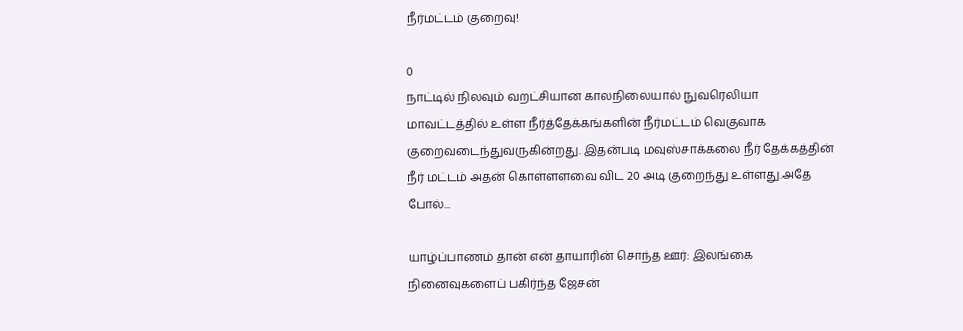நீர்மட்டம் குறைவு!

0
நாட்டில் நிலவும் வறட்சியான காலநிலையால் நுவரெலியா மாவட்டத்தில் உள்ள நீர்த்தேக்கங்களின் நீர்மட்டம் வெகுவாக குறைவடைந்துவருகின்றது. இதன்படி மவுஸ்சாக்கலை நீர் தேக்கத்தின் நீர் மட்டம் அதன் கொள்ளளவை விட 20 அடி குறைந்து உள்ளது.அதே போல்...

யாழ்ப்பாணம் தான் என் தாயாரின் சொந்த ஊர்: இலங்கை நினைவுகளைப் பகிர்ந்த ஜேசன்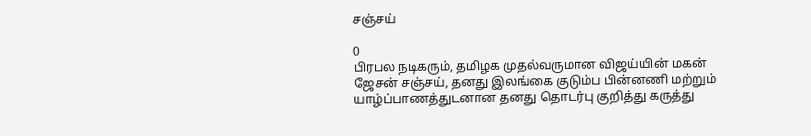சஞ்சய்

0
பிரபல நடிகரும், தமிழக முதல்வருமான விஜய்யின் மகன் ஜேசன் சஞ்சய், தனது இலங்கை குடும்ப பின்னணி மற்றும் யாழ்ப்பாணத்துடனான தனது தொடர்பு குறித்து கருத்து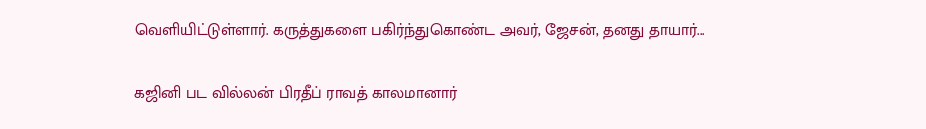வெளியிட்டுள்ளார். கருத்துகளை பகிர்ந்துகொண்ட அவர், ஜேசன், தனது தாயார்...

கஜினி பட வில்லன் பிரதீப் ராவத் காலமானார்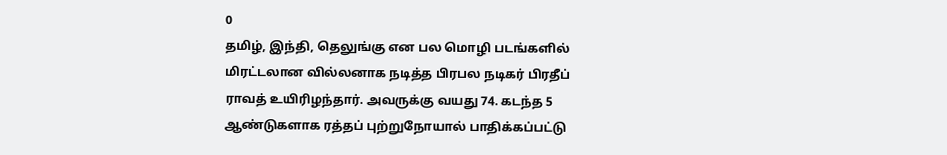0
தமிழ், இந்தி, தெலுங்கு என பல மொழி படங்களில் மிரட்டலான வில்லனாக நடித்த பிரபல நடிகர் பிரதீப் ராவத் உயிரிழந்தார். அவருக்கு வயது 74. கடந்த 5 ஆண்டுகளாக ரத்தப் புற்றுநோயால் பாதிக்கப்பட்டு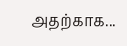அதற்காக...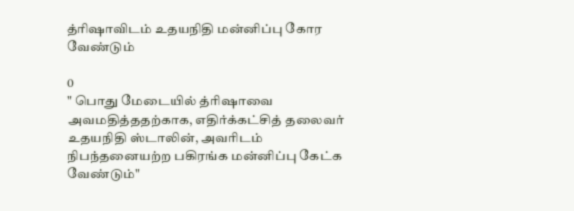த்ரிஷாவிடம் உதயநிதி மன்னிப்பு கோர வேண்டும்

0
" பொது மேடையில் த்ரிஷாவை அவமதித்ததற்காக, எதிர்க்கட்சித் தலைவர் உதயநிதி ஸ்டாலின், அவரிடம் நிபந்தனையற்ற பகிரங்க மன்னிப்பு கேட்க வேண்டும்"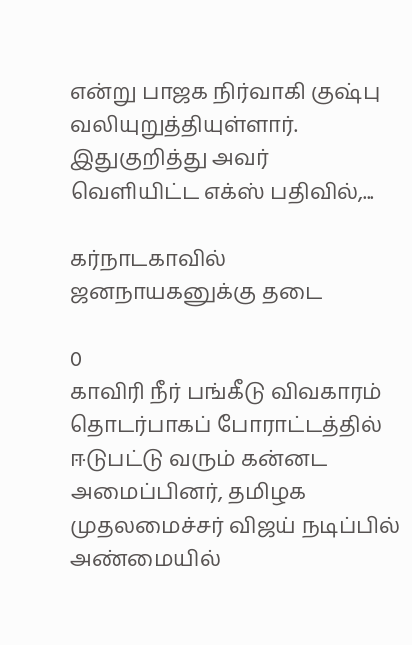என்று பாஜக நிர்வாகி குஷ்பு வலியுறுத்தியுள்ளார். இதுகுறித்து அவர் வெளியிட்ட எக்ஸ் பதிவில்,...

கர்நாடகாவில் ஜனநாயகனுக்கு தடை

0
காவிரி நீர் பங்கீடு விவகாரம் தொடர்பாகப் போராட்டத்தில் ஈடுபட்டு வரும் கன்னட அமைப்பினர், தமிழக முதலமைச்சர் விஜய் நடிப்பில் அண்மையில்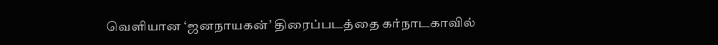வெளியான ‘ஜனநாயகன்’ திரைப்படத்தை கர்நாடகாவில்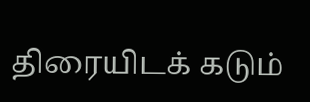திரையிடக் கடும்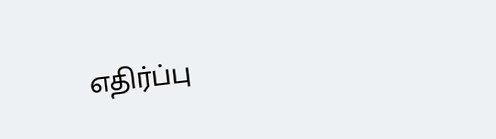எதிர்ப்பு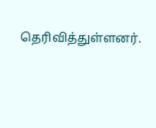தெரிவித்துள்ளனர்.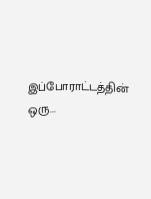இப்போராட்டத்தின் ஒரு...